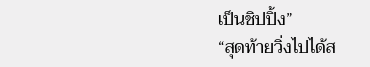เป็นชิปปิ้ง”
“สุดท้ายวิ่งไปได้ส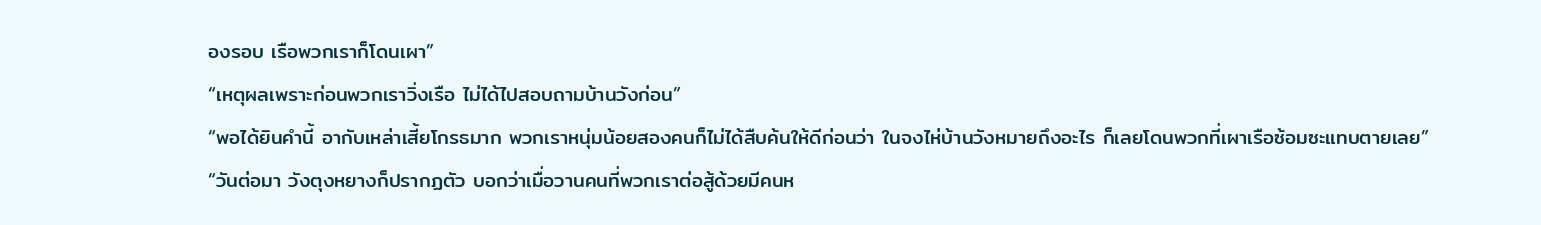องรอบ เรือพวกเราก็โดนเผา”
“เหตุผลเพราะก่อนพวกเราวิ่งเรือ ไม่ได้ไปสอบถามบ้านวังก่อน”
“พอได้ยินคำนี้ อากับเหล่าเสี้ยโกรธมาก พวกเราหนุ่มน้อยสองคนก็ไม่ได้สืบค้นให้ดีก่อนว่า ในจงไห่บ้านวังหมายถึงอะไร ก็เลยโดนพวกที่เผาเรือซ้อมซะแทบตายเลย”
“วันต่อมา วังตุงหยางก็ปรากฏตัว บอกว่าเมื่อวานคนที่พวกเราต่อสู้ด้วยมีคนห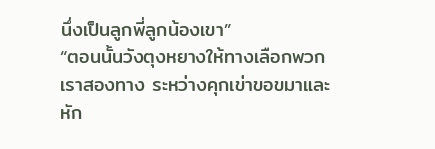นึ่งเป็นลูกพี่ลูกน้องเขา”
“ตอนนั้นวังตุงหยางให้ทางเลือกพวกเราสองทาง ระหว่างคุกเข่าขอขมาและหัก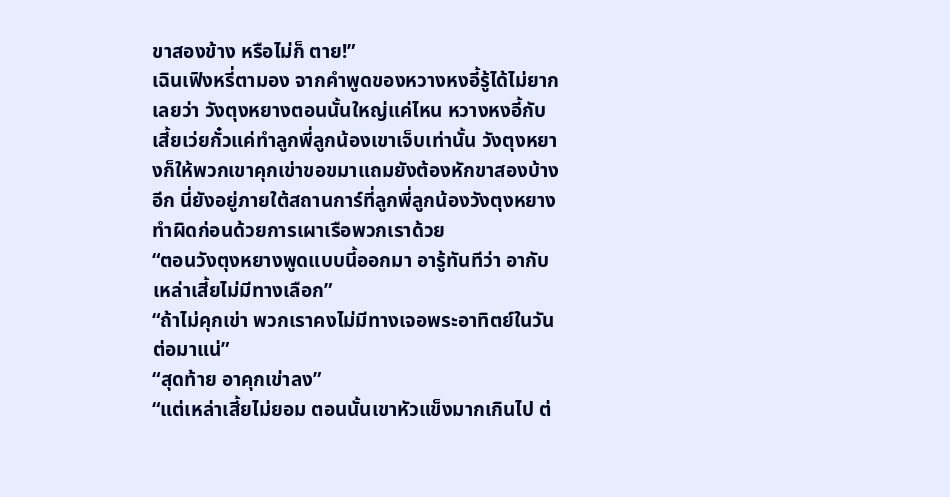ขาสองข้าง หรือไม่ก็ ตาย!”
เฉินเฟิงหรี่ตามอง จากคำพูดของหวางหงอี้รู้ได้ไม่ยากเลยว่า วังตุงหยางตอนนั้นใหญ่แค่ไหน หวางหงอี้กับเสี้ยเว่ยกั๋วแค่ทำลูกพี่ลูกน้องเขาเจ็บเท่านั้น วังตุงหยางก็ให้พวกเขาคุกเข่าขอขมาแถมยังต้องหักขาสองบ้างอีก นี่ยังอยู่ภายใต้สถานการ์ที่ลูกพี่ลูกน้องวังตุงหยางทำผิดก่อนด้วยการเผาเรือพวกเราด้วย
“ตอนวังตุงหยางพูดแบบนี้ออกมา อารู้ทันทีว่า อากับเหล่าเสี้ยไม่มีทางเลือก”
“ถ้าไม่คุกเข่า พวกเราคงไม่มีทางเจอพระอาทิตย์ในวันต่อมาแน่”
“สุดท้าย อาคุกเข่าลง”
“แต่เหล่าเสี้ยไม่ยอม ตอนนั้นเขาหัวแข็งมากเกินไป ต่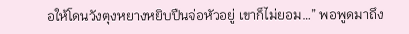อให้โดนวังตุงหยางหยิบปืนจ่อหัวอยู่ เขาก็ไม่ยอม…” พอพูดมาถึง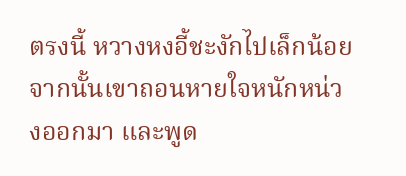ตรงนี้ หวางหงอี้ชะงักไปเล็กน้อย จากนั้นเขาถอนหายใจหนักหน่วงออกมา และพูด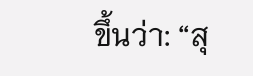ขึ้นว่า: “สุ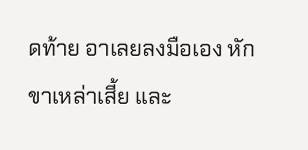ดท้าย อาเลยลงมือเอง หักขาเหล่าเสี้ย และ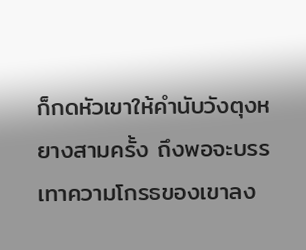ก็กดหัวเขาให้คำนับวังตุงหยางสามครั้ง ถึงพอจะบรรเทาความโกรธของเขาลง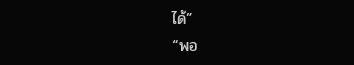ได้”
“พอ